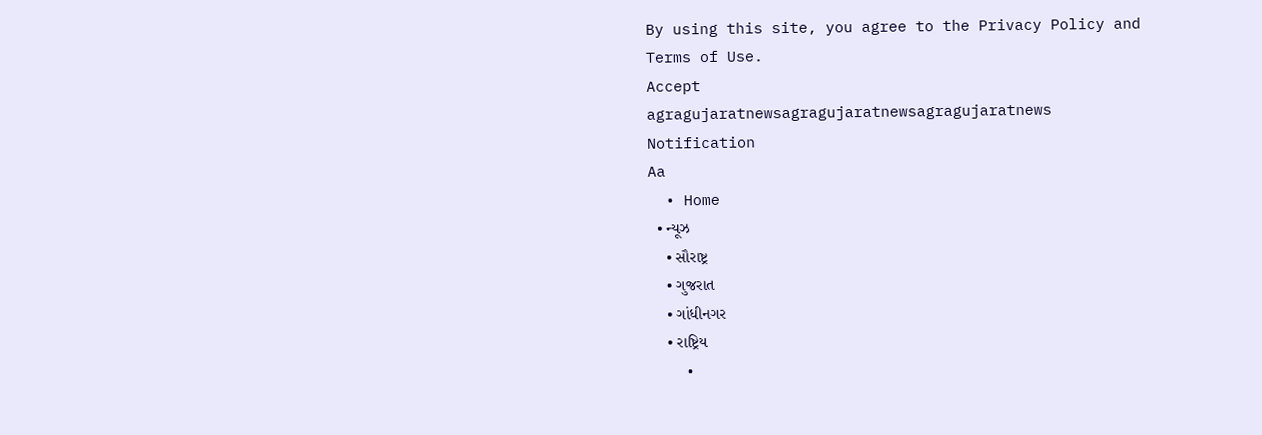By using this site, you agree to the Privacy Policy and Terms of Use.
Accept
agragujaratnewsagragujaratnewsagragujaratnews
Notification
Aa
  • Home
  • ન્યૂઝ
    • સૌરાષ્ટ્ર
    • ગુજરાત
    • ગાંધીનગર
    • રાષ્ટ્રિય
    •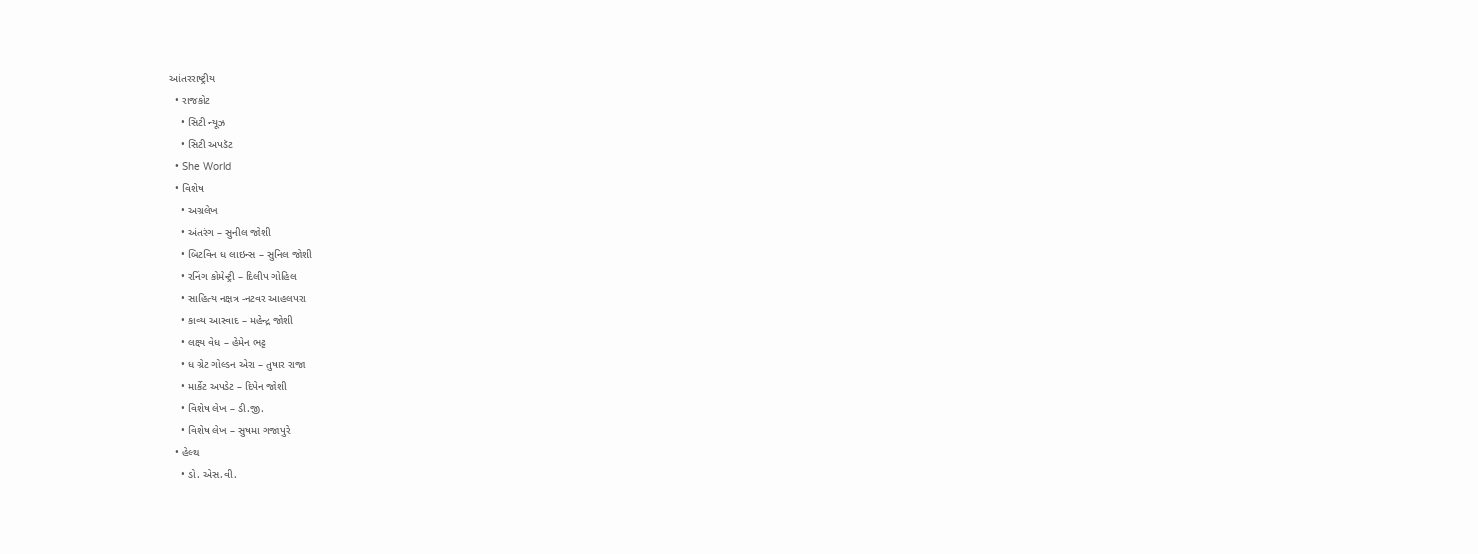આંતરરાષ્ટ્રીય
  • રાજકોટ
    • સિટી ન્યૂઝ
    • સિટી અપડૅટ
  • She World
  • વિશેષ
    • અગ્રલેખ
    • અંતરંગ – સુનીલ જોશી
    • બિટવિન ધ લાઇન્સ – સુનિલ જોશી
    • રનિંગ કોમેન્ટ્રી – દિલીપ ગોહિલ
    • સાહિત્ય નક્ષત્ર -નટવર આહલપરા
    • કાવ્ય આસ્વાદ – મહેન્દ્ર જોશી
    • લક્ષ્ય વેધ – હેમેન ભટ્ટ
    • ધ ગ્રેટ ગોલ્ડન એરા – તુષાર રાજા
    • માર્કેટ અપડેટ – દિપેન જોશી
    • વિશેષ લેખ – ડી.જી.
    • વિશેષ લેખ – સુષમા ગજાપુરે
  • હેલ્થ
    • ડો. એસ.વી.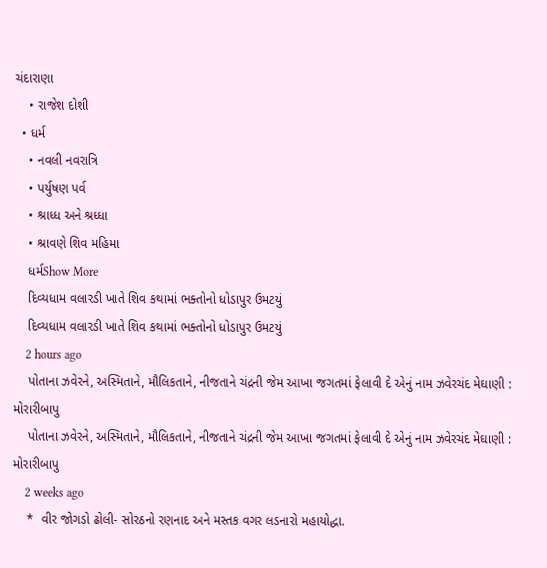ચંદારાણા
    • રાજેશ દોશી
  • ધર્મ
    • નવલી નવરાત્રિ
    • પર્યુષણ પર્વ
    • શ્રાધ્ધ અને શ્રધ્ધા
    • શ્રાવણે શિવ મહિમા
    ધર્મShow More
    દિવ્યધામ વલારડી ખાતે શિવ કથામાં ભક્તોનો ધોડાપુર ઉમટયું
    દિવ્યધામ વલારડી ખાતે શિવ કથામાં ભક્તોનો ધોડાપુર ઉમટયું
    2 hours ago
    પોતાના ઝવેરને, અસ્મિતાને, મૌલિકતાને, નીજતાને ચંદ્રની જેમ આખા જગતમાં ફેલાવી દે એનું નામ ઝવેરચંદ મેઘાણી : મોરારીબાપુ
    પોતાના ઝવેરને, અસ્મિતાને, મૌલિકતાને, નીજતાને ચંદ્રની જેમ આખા જગતમાં ફેલાવી દે એનું નામ ઝવેરચંદ મેઘાણી : મોરારીબાપુ
    2 weeks ago
    *  વીર જોગડો ઢોલી- સોરઠનો રણનાદ અને મસ્તક વગર લડનારો મહાયોદ્ધા.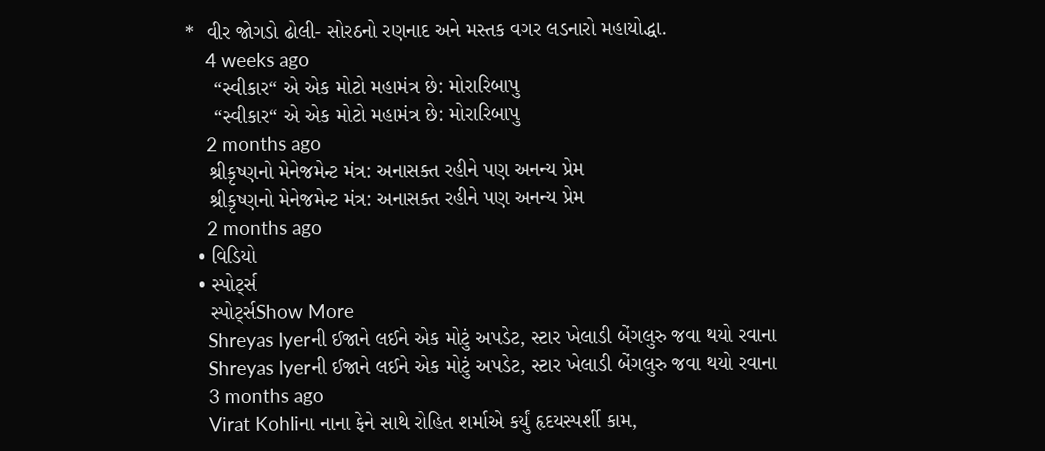*  વીર જોગડો ઢોલી- સોરઠનો રણનાદ અને મસ્તક વગર લડનારો મહાયોદ્ધા.
    4 weeks ago
     “સ્વીકાર“ એ એક મોટો મહામંત્ર છે: મોરારિબાપુ
     “સ્વીકાર“ એ એક મોટો મહામંત્ર છે: મોરારિબાપુ
    2 months ago
    શ્રીકૃષ્ણનો મેનેજમેન્ટ મંત્ર: અનાસક્ત રહીને પણ અનન્ય પ્રેમ
    શ્રીકૃષ્ણનો મેનેજમેન્ટ મંત્ર: અનાસક્ત રહીને પણ અનન્ય પ્રેમ
    2 months ago
  • વિડિયો
  • સ્પોર્ટ્સ
    સ્પોર્ટ્સShow More
    Shreyas Iyerની ઈજાને લઈને એક મોટું અપડેટ, સ્ટાર ખેલાડી બેંગલુરુ જવા થયો રવાના
    Shreyas Iyerની ઈજાને લઈને એક મોટું અપડેટ, સ્ટાર ખેલાડી બેંગલુરુ જવા થયો રવાના
    3 months ago
    Virat Kohliના નાના ફેને સાથે રોહિત શર્માએ કર્યું હૃદયસ્પર્શી કામ,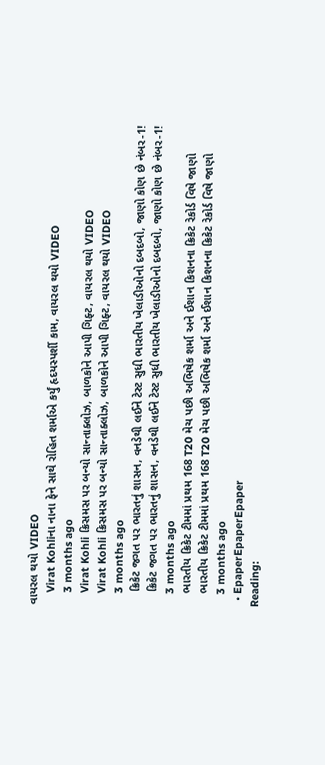વાયરલ થયો VIDEO
    Virat Kohliના નાના ફેને સાથે રોહિત શર્માએ કર્યું હૃદયસ્પર્શી કામ, વાયરલ થયો VIDEO
    3 months ago
    Virat Kohli ક્રિસમસ પર બન્યો સાન્તાક્લોઝ, બાળકોને આપી ગિફ્ટ, વાયરલ થયો VIDEO
    Virat Kohli ક્રિસમસ પર બન્યો સાન્તાક્લોઝ, બાળકોને આપી ગિફ્ટ, વાયરલ થયો VIDEO
    3 months ago
    ક્રિકેટ જગત પર ભારતનું શાસન, વનડેથી લઈને ટેસ્ટ સુધી ભારતીય ખેલાડીઓનો દબદબો, જાણો કોણ છે નંબર-1!
    ક્રિકેટ જગત પર ભારતનું શાસન, વનડેથી લઈને ટેસ્ટ સુધી ભારતીય ખેલાડીઓનો દબદબો, જાણો કોણ છે નંબર-1!
    3 months ago
    ભારતીય ક્રિકેટ ટીમમાં પ્રથમ 168 T20 મેચ પછી અભિષેક શર્મા અને ઈશાન કિશનના ક્રિકેટ રેકોર્ડ વિષે જાણો
    ભારતીય ક્રિકેટ ટીમમાં પ્રથમ 168 T20 મેચ પછી અભિષેક શર્મા અને ઈશાન કિશનના ક્રિકેટ રેકોર્ડ વિષે જાણો
    3 months ago
  • EpaperEpaperEpaper
Reading: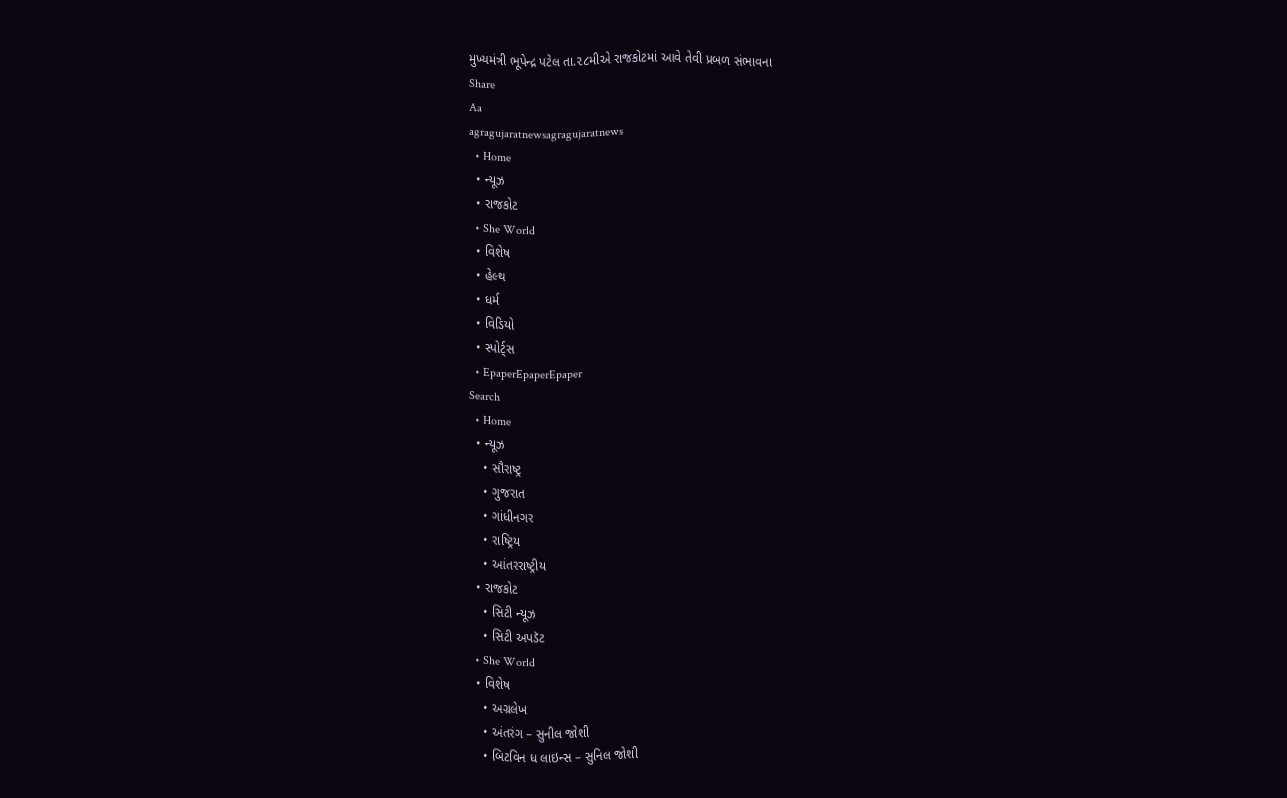મુખ્યમંત્રી ભૂપેન્દ્ર પટેલ તા.૨૮મીએ રાજકોટમાં આવે તેવી પ્રબળ સંભાવના
Share
Aa
agragujaratnewsagragujaratnews
  • Home
  • ન્યૂઝ
  • રાજકોટ
  • She World
  • વિશેષ
  • હેલ્થ
  • ધર્મ
  • વિડિયો
  • સ્પોર્ટ્સ
  • EpaperEpaperEpaper
Search
  • Home
  • ન્યૂઝ
    • સૌરાષ્ટ્ર
    • ગુજરાત
    • ગાંધીનગર
    • રાષ્ટ્રિય
    • આંતરરાષ્ટ્રીય
  • રાજકોટ
    • સિટી ન્યૂઝ
    • સિટી અપડૅટ
  • She World
  • વિશેષ
    • અગ્રલેખ
    • અંતરંગ – સુનીલ જોશી
    • બિટવિન ધ લાઇન્સ – સુનિલ જોશી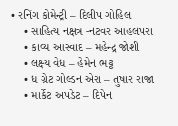• રનિંગ કોમેન્ટ્રી – દિલીપ ગોહિલ
    • સાહિત્ય નક્ષત્ર -નટવર આહલપરા
    • કાવ્ય આસ્વાદ – મહેન્દ્ર જોશી
    • લક્ષ્ય વેધ – હેમેન ભટ્ટ
    • ધ ગ્રેટ ગોલ્ડન એરા – તુષાર રાજા
    • માર્કેટ અપડેટ – દિપેન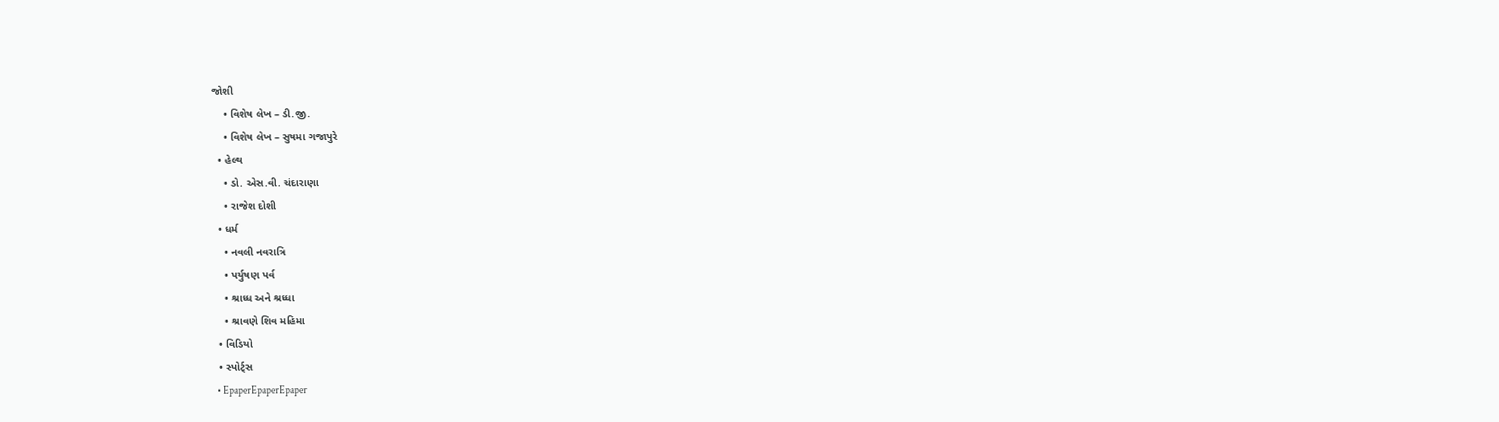જોશી
    • વિશેષ લેખ – ડી.જી.
    • વિશેષ લેખ – સુષમા ગજાપુરે
  • હેલ્થ
    • ડો. એસ.વી. ચંદારાણા
    • રાજેશ દોશી
  • ધર્મ
    • નવલી નવરાત્રિ
    • પર્યુષણ પર્વ
    • શ્રાધ્ધ અને શ્રધ્ધા
    • શ્રાવણે શિવ મહિમા
  • વિડિયો
  • સ્પોર્ટ્સ
  • EpaperEpaperEpaper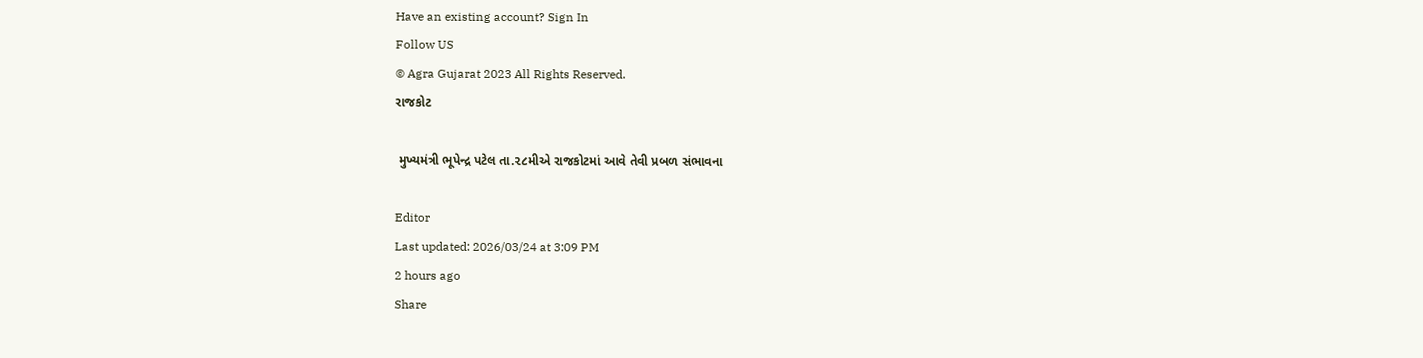Have an existing account? Sign In
Follow US
© Agra Gujarat 2023 All Rights Reserved.
રાજકોટ

 મુખ્યમંત્રી ભૂપેન્દ્ર પટેલ તા.૨૮મીએ રાજકોટમાં આવે તેવી પ્રબળ સંભાવના

Editor
Last updated: 2026/03/24 at 3:09 PM
2 hours ago
Share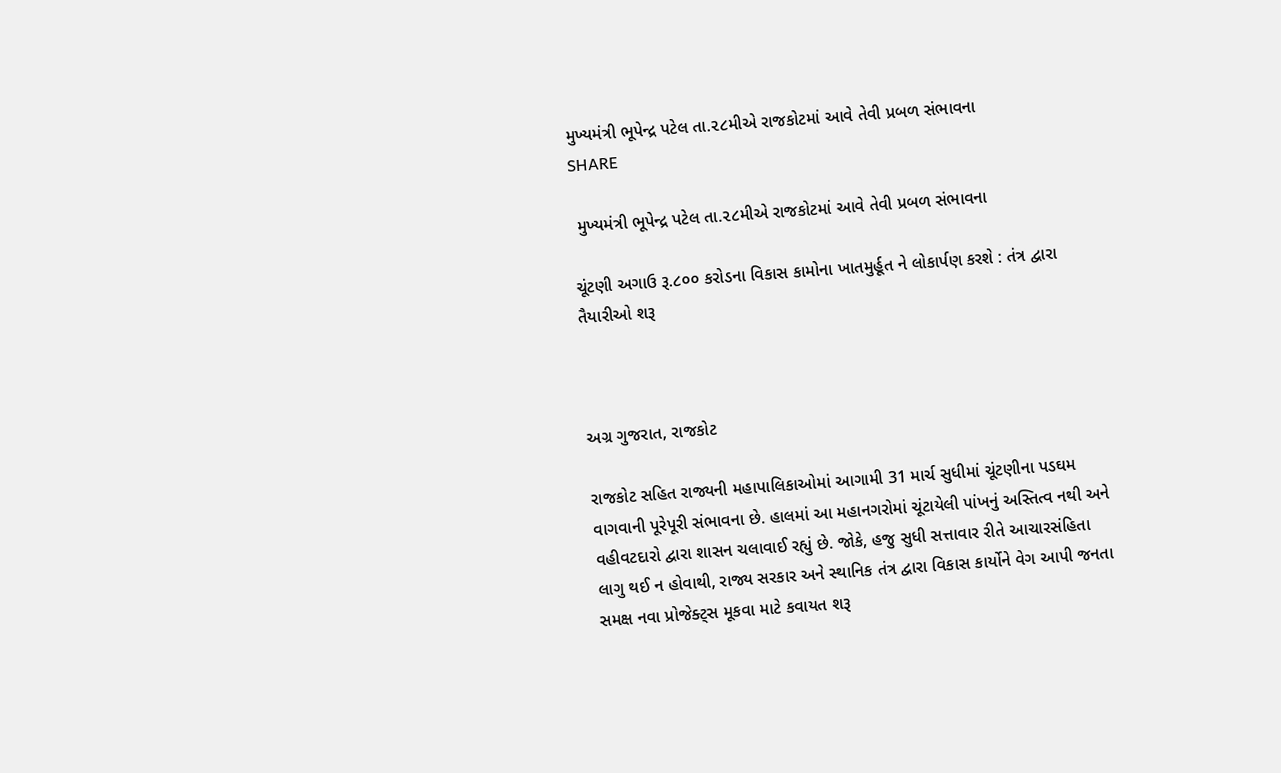મુખ્યમંત્રી ભૂપેન્દ્ર પટેલ તા.૨૮મીએ રાજકોટમાં આવે તેવી પ્રબળ સંભાવના
SHARE

 મુખ્યમંત્રી ભૂપેન્દ્ર પટેલ તા.૨૮મીએ રાજકોટમાં આવે તેવી પ્રબળ સંભાવના

ચૂંટણી અગાઉ રૂ.૮૦૦ કરોડના વિકાસ કામોના ખાતમુર્હૂત ને લોકાર્પણ કરશે : તંત્ર દ્વારા તૈયારીઓ શરૂ



અગ્ર ગુજરાત, રાજકોટ

રાજકોટ સહિત રાજ્યની મહાપાલિકાઓમાં આગામી 31 માર્ચ સુધીમાં ચૂંટણીના પડઘમ વાગવાની પૂરેપૂરી સંભાવના છે. હાલમાં આ મહાનગરોમાં ચૂંટાયેલી પાંખનું અસ્તિત્વ નથી અને વહીવટદારો દ્વારા શાસન ચલાવાઈ રહ્યું છે. જોકે, હજુ સુધી સત્તાવાર રીતે આચારસંહિતા લાગુ થઈ ન હોવાથી, રાજ્ય સરકાર અને સ્થાનિક તંત્ર દ્વારા વિકાસ કાર્યોને વેગ આપી જનતા સમક્ષ નવા પ્રોજેક્ટ્સ મૂકવા માટે કવાયત શરૂ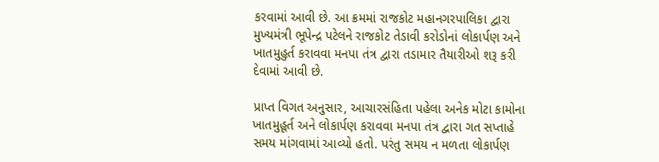કરવામાં આવી છે. આ ક્રમમાં રાજકોટ મહાનગરપાલિકા દ્વારા મુખ્યમંત્રી ભૂપેન્દ્ર પટેલને રાજકોટ તેડાવી કરોડોનાં લોકાર્પણ અને ખાતમુહુર્ત કરાવવા મનપા તંત્ર દ્વારા તડામાર તૈયારીઓ શરૂ કરી દેવામાં આવી છે.

પ્રાપ્ત વિગત અનુસાર, આચારસંહિતા પહેલા અનેક મોટા કામોના ખાતમુહૂર્ત અને લોકાર્પણ કરાવવા મનપા તંત્ર દ્વારા ગત સપ્તાહે સમય માંગવામાં આવ્યો હતો. પરંતુ સમય ન મળતા લોકાર્પણ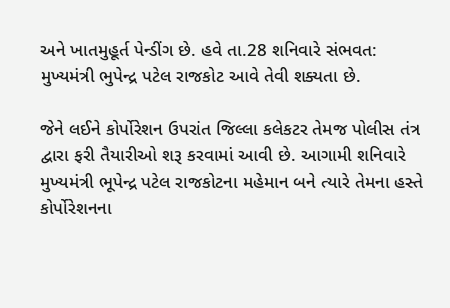અને ખાતમુહૂર્ત પેન્ડીંગ છે. હવે તા.28 શનિવારે સંભવત: મુખ્યમંત્રી ભુપેન્દ્ર પટેલ રાજકોટ આવે તેવી શક્યતા છે.

જેને લઈને કોર્પોરેશન ઉપરાંત જિલ્લા કલેકટર તેમજ પોલીસ તંત્ર દ્વારા ફરી તૈયારીઓ શરૂ કરવામાં આવી છે. આગામી શનિવારે મુખ્યમંત્રી ભૂપેન્દ્ર પટેલ રાજકોટના મહેમાન બને ત્યારે તેમના હસ્તે કોર્પોરેશનના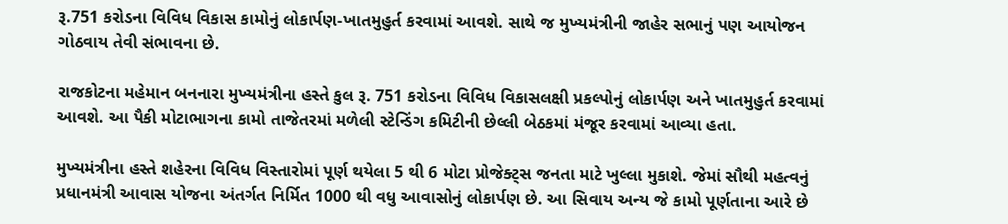રૂ.751 કરોડના વિવિધ વિકાસ કામોનું લોકાર્પણ-ખાતમુહુર્ત કરવામાં આવશે. સાથે જ મુખ્યમંત્રીની જાહેર સભાનું પણ આયોજન ગોઠવાય તેવી સંભાવના છે.

રાજકોટના મહેમાન બનનારા મુખ્યમંત્રીના હસ્તે કુલ રૂ. 751 કરોડના વિવિધ વિકાસલક્ષી પ્રકલ્પોનું લોકાર્પણ અને ખાતમુહુર્ત કરવામાં આવશે. આ પૈકી મોટાભાગના કામો તાજેતરમાં મળેલી સ્ટેન્ડિંગ કમિટીની છેલ્લી બેઠકમાં મંજૂર કરવામાં આવ્યા હતા.

મુખ્યમંત્રીના હસ્તે શહેરના વિવિધ વિસ્તારોમાં પૂર્ણ થયેલા 5 થી 6 મોટા પ્રોજેક્ટ્સ જનતા માટે ખુલ્લા મુકાશે. જેમાં સૌથી મહત્વનું પ્રધાનમંત્રી આવાસ યોજના અંતર્ગત નિર્મિત 1000 થી વધુ આવાસોનું લોકાર્પણ છે. આ સિવાય અન્ય જે કામો પૂર્ણતાના આરે છે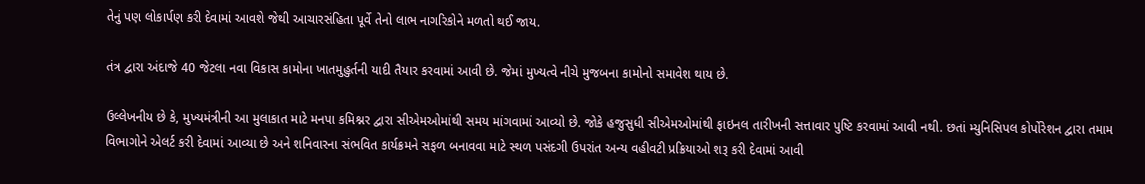તેનું પણ લોકાર્પણ કરી દેવામાં આવશે જેથી આચારસંહિતા પૂર્વે તેનો લાભ નાગરિકોને મળતો થઈ જાય.

તંત્ર દ્વારા અંદાજે 40 જેટલા નવા વિકાસ કામોના ખાતમુહુર્તની યાદી તૈયાર કરવામાં આવી છે. જેમાં મુખ્યત્વે નીચે મુજબના કામોનો સમાવેશ થાય છે.

ઉલ્લેખનીય છે કે, મુખ્યમંત્રીની આ મુલાકાત માટે મનપા કમિશ્નર દ્વારા સીએમઓમાંથી સમય માંગવામાં આવ્યો છે. જોકે હજુસુધી સીએમઓમાંથી ફાઇનલ તારીખની સત્તાવાર પુષ્ટિ કરવામાં આવી નથી. છતાં મ્યુનિસિપલ કોર્પોરેશન દ્વારા તમામ વિભાગોને એલર્ટ કરી દેવામાં આવ્યા છે અને શનિવારના સંભવિત કાર્યક્રમને સફળ બનાવવા માટે સ્થળ પસંદગી ઉપરાંત અન્ય વહીવટી પ્રક્રિયાઓ શરૂ કરી દેવામાં આવી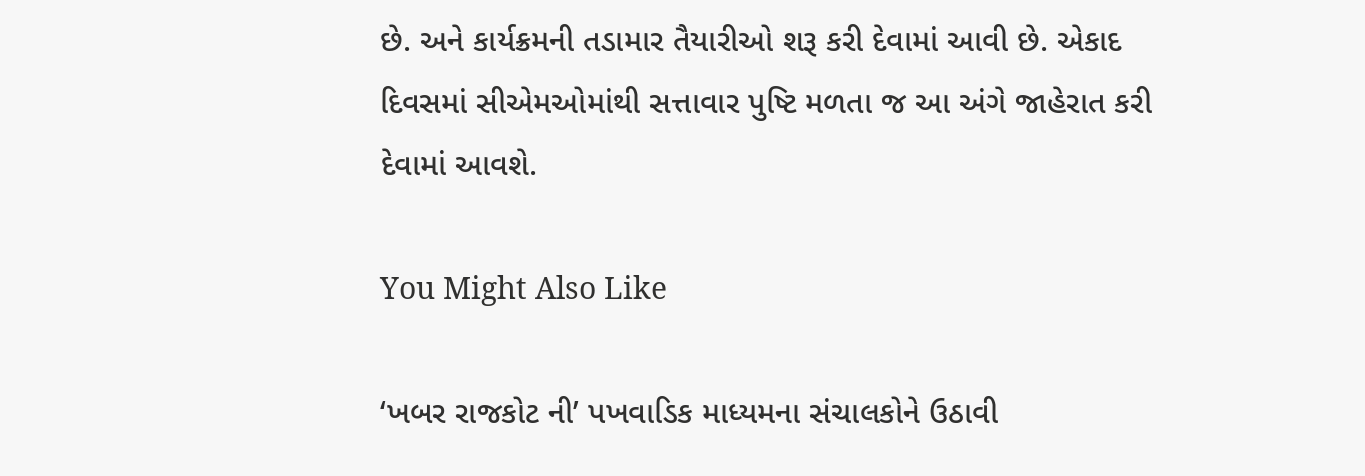છે. અને કાર્યક્રમની તડામાર તૈયારીઓ શરૂ કરી દેવામાં આવી છે. એકાદ દિવસમાં સીએમઓમાંથી સત્તાવાર પુષ્ટિ મળતા જ આ અંગે જાહેરાત કરી દેવામાં આવશે.

You Might Also Like

‘ખબર રાજકોટ ની’ પખવાડિક માધ્યમના સંચાલકોને ઉઠાવી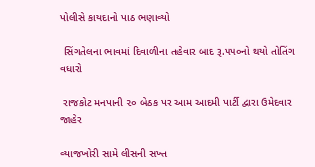પોલીસે કાયદાનો પાઠ ભણાવ્યો

 સિંગતેલના ભાવમાં દિવાળીના તહેવાર બાદ રૂ.૫૫૦નો થયો તોતિંગ વધારો

 રાજકોટ મનપાની ૨૦ બેઠક પર આમ આદમી પાર્ટી દ્વારા ઉમેદવાર જાહેર

વ્યાજખોરી સામે લીસની સખ્ત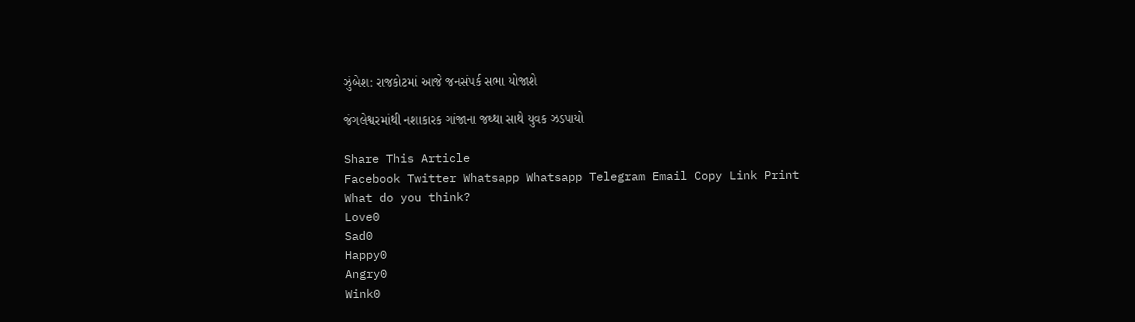ઝુંબેશ: રાજકોટમાં આજે જનસંપર્ક સભા યોજાશે

જંગલેશ્વરમાંથી નશાકારક ગાંજાના જથ્થા સાથે યુવક ઝડપાયો

Share This Article
Facebook Twitter Whatsapp Whatsapp Telegram Email Copy Link Print
What do you think?
Love0
Sad0
Happy0
Angry0
Wink0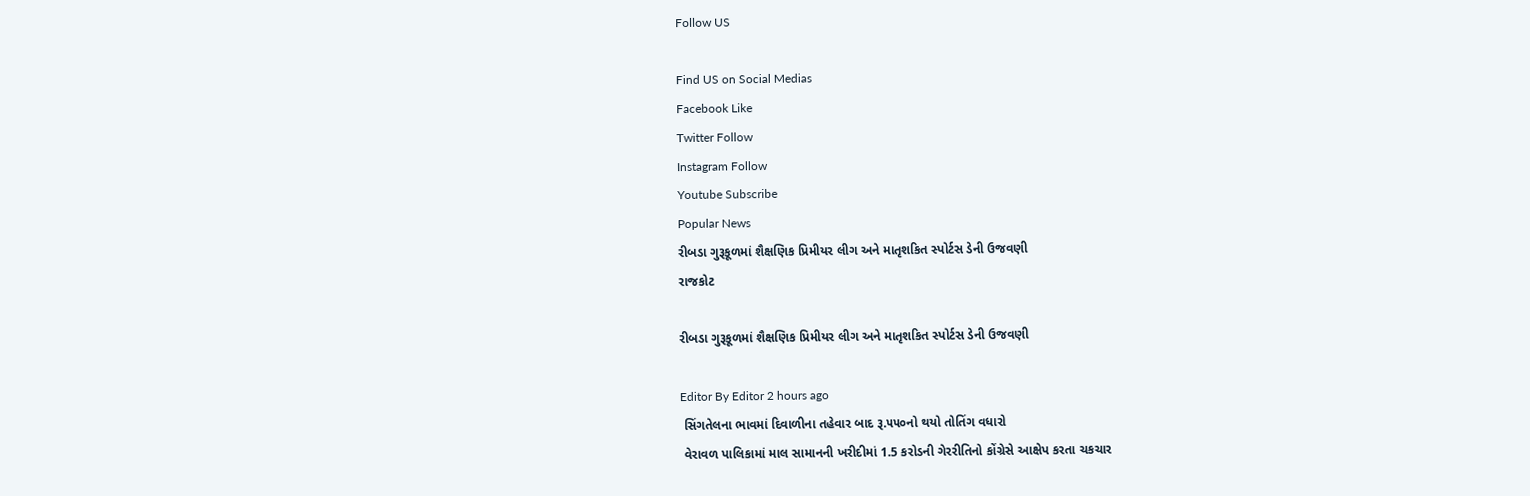Follow US

Find US on Social Medias
Facebook Like
Twitter Follow
Instagram Follow
Youtube Subscribe
Popular News
રીબડા ગુરૂકૂળમાં શૈક્ષણિક પ્રિમીયર લીગ અને માતૃશકિત સ્પોર્ટસ ડેની ઉજવણી
રાજકોટ

રીબડા ગુરૂકૂળમાં શૈક્ષણિક પ્રિમીયર લીગ અને માતૃશકિત સ્પોર્ટસ ડેની ઉજવણી

Editor By Editor 2 hours ago
 સિંગતેલના ભાવમાં દિવાળીના તહેવાર બાદ રૂ.૫૫૦નો થયો તોતિંગ વધારો
 વેરાવળ પાલિકામાં માલ સામાનની ખરીદીમાં 1.5 કરોડની ગેરરીતિનો કોંગ્રેસે આક્ષેપ કરતા ચકચાર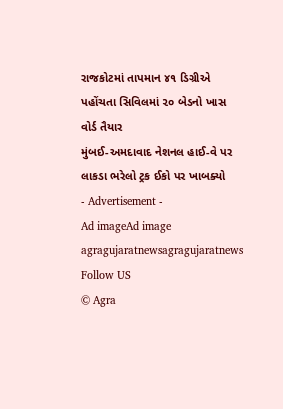રાજકોટમાં તાપમાન ૪૧ ડિગ્રીએ પહોંચતા સિવિલમાં ૨૦ બેડનો ખાસ વોર્ડ તૈયાર
મુંબઈ-અમદાવાદ નેશનલ હાઈ-વે પર લાકડા ભરેલો ટ્રક ઈકો પર ખાબક્યો
- Advertisement -
Ad imageAd image
agragujaratnewsagragujaratnews
Follow US
© Agra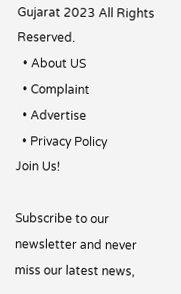Gujarat 2023 All Rights Reserved.
  • About US
  • Complaint
  • Advertise
  • Privacy Policy
Join Us!

Subscribe to our newsletter and never miss our latest news,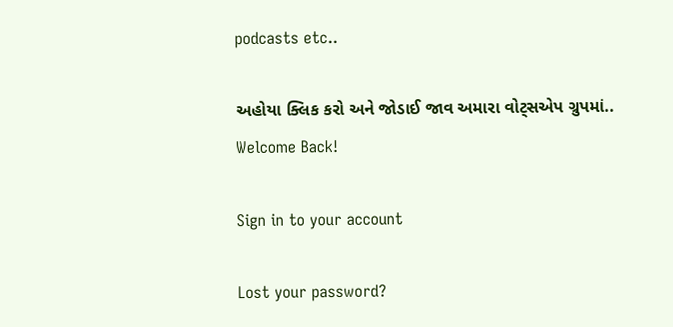podcasts etc..

અહોયા ક્લિક કરો અને જોડાઈ જાવ અમારા વોટ્સએપ ગ્રુપમાં..
Welcome Back!

Sign in to your account

Lost your password?